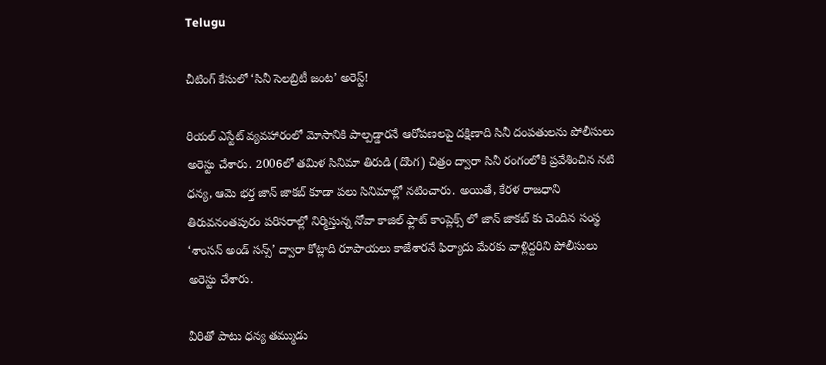Telugu

చీటింగ్ కేసులో ‘సినీ సెలబ్రిటీ జంట’ అరెస్ట్!

రియల్ ఎస్టేట్ వ్యవహారంలో మోసానికి పాల్పడ్డారనే ఆరోపణలపై దక్షిణాది సినీ దంపతులను పోలీసులు అరెస్టు చేశారు. 2006లో తమిళ సినిమా తిరుడి (దొంగ) చిత్రం ద్వారా సినీ రంగంలోకి ప్రవేశించిన నటి ధన్య, ఆమె భర్త జాన్ జాకబ్ కూడా పలు సినిమాల్లో నటించారు. అయితే, కేరళ రాజధాని తిరువనంతపురం పరిసరాల్లో నిర్మిస్తున్న నోవా కాజిల్ ఫ్లాట్ కాంప్లెక్స్ లో జాన్ జాకబ్ కు చెందిన సంస్థ ‘శాంసన్ అండ్ సన్స్’ ద్వారా కోట్లాది రూపాయలు కాజేశారనే ఫిర్యాదు మేరకు వాళ్లిద్దరిని పోలీసులు అరెస్టు చేశారు.

వీరితో పాటు ధన్య తమ్ముడు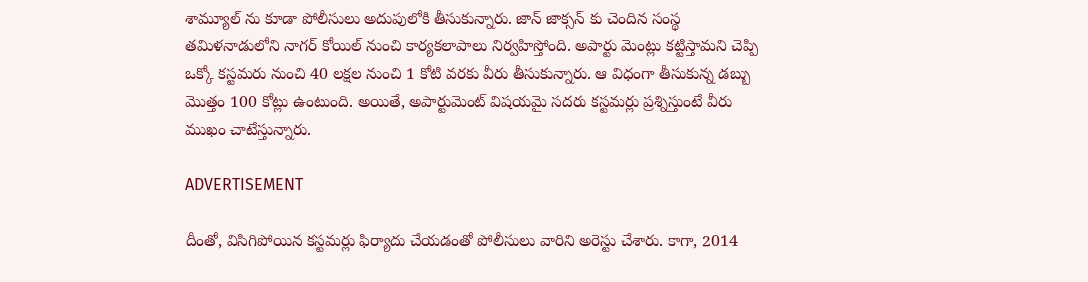శామ్యూల్ ను కూడా పోలీసులు అదుపులోకి తీసుకున్నారు. జాన్ జాక్సన్ కు చెందిన సంస్థ తమిళనాడులోని నాగర్ కోయిల్ నుంచి కార్యకలాపాలు నిర్వహిస్తోంది. అపార్టు మెంట్లు కట్టిస్తామని చెప్పి ఒక్కో కస్టమరు నుంచి 40 లక్షల నుంచి 1 కోటి వరకు వీరు తీసుకున్నారు. ఆ విధంగా తీసుకున్న డబ్బు మొత్తం 100 కోట్లు ఉంటుంది. అయితే, అపార్టుమెంట్ విషయమై సదరు కస్టమర్లు ప్రశ్నిస్తుంటే వీరు ముఖం చాటేస్తున్నారు.

ADVERTISEMENT

దీంతో, విసిగిపోయిన కస్టమర్లు ఫిర్యాదు చేయడంతో పోలీసులు వారిని అరెస్టు చేశారు. కాగా, 2014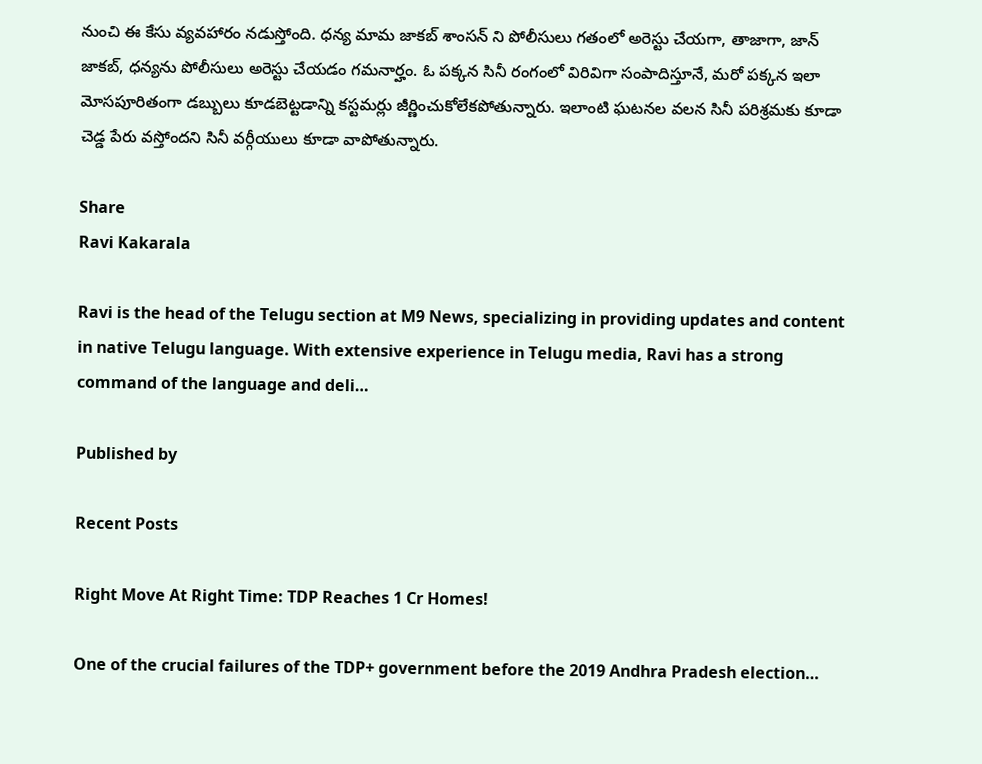నుంచి ఈ కేసు వ్యవహారం నడుస్తోంది. ధన్య మామ జాకబ్ శాంసన్ ని పోలీసులు గతంలో అరెస్టు చేయగా, తాజాగా, జాన్ జాకబ్, ధన్యను పోలీసులు అరెస్టు చేయడం గమనార్హం. ఓ పక్కన సినీ రంగంలో విరివిగా సంపాదిస్తూనే, మరో పక్కన ఇలా మోసపూరితంగా డబ్బులు కూడబెట్టడాన్ని కస్టమర్లు జీర్ణించుకోలేకపోతున్నారు. ఇలాంటి ఘటనల వలన సినీ పరిశ్రమకు కూడా చెడ్డ పేరు వస్తోందని సినీ వర్గీయులు కూడా వాపోతున్నారు.

Share
Ravi Kakarala

Ravi is the head of the Telugu section at M9 News, specializing in providing updates and content in native Telugu language. With extensive experience in Telugu media, Ravi has a strong command of the language and deli…

Published by

Recent Posts

Right Move At Right Time: TDP Reaches 1 Cr Homes!

One of the crucial failures of the TDP+ government before the 2019 Andhra Pradesh election…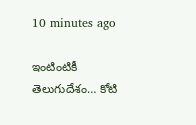10 minutes ago

ఇంటింటికీ తెలుగుదేశం… కోటి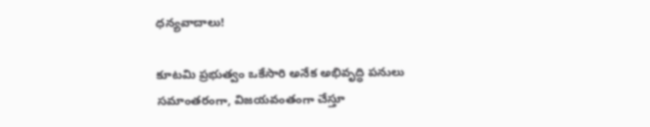ధన్యవాదాలు!

కూటమి ప్రభుత్వం ఒకేసారి అనేక అభివృద్ధి పనులు సమాంతరంగా, విజయవంతంగా చేస్తూ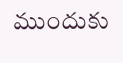ముందుకు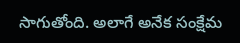సాగుతోంది. అలాగే అనేక సంక్షేమ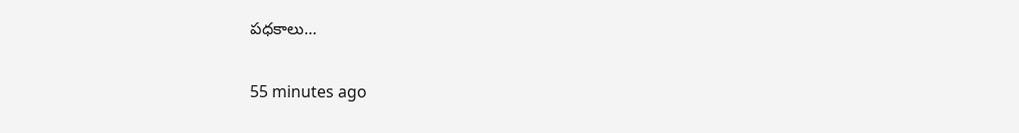పధకాలు…

55 minutes ago